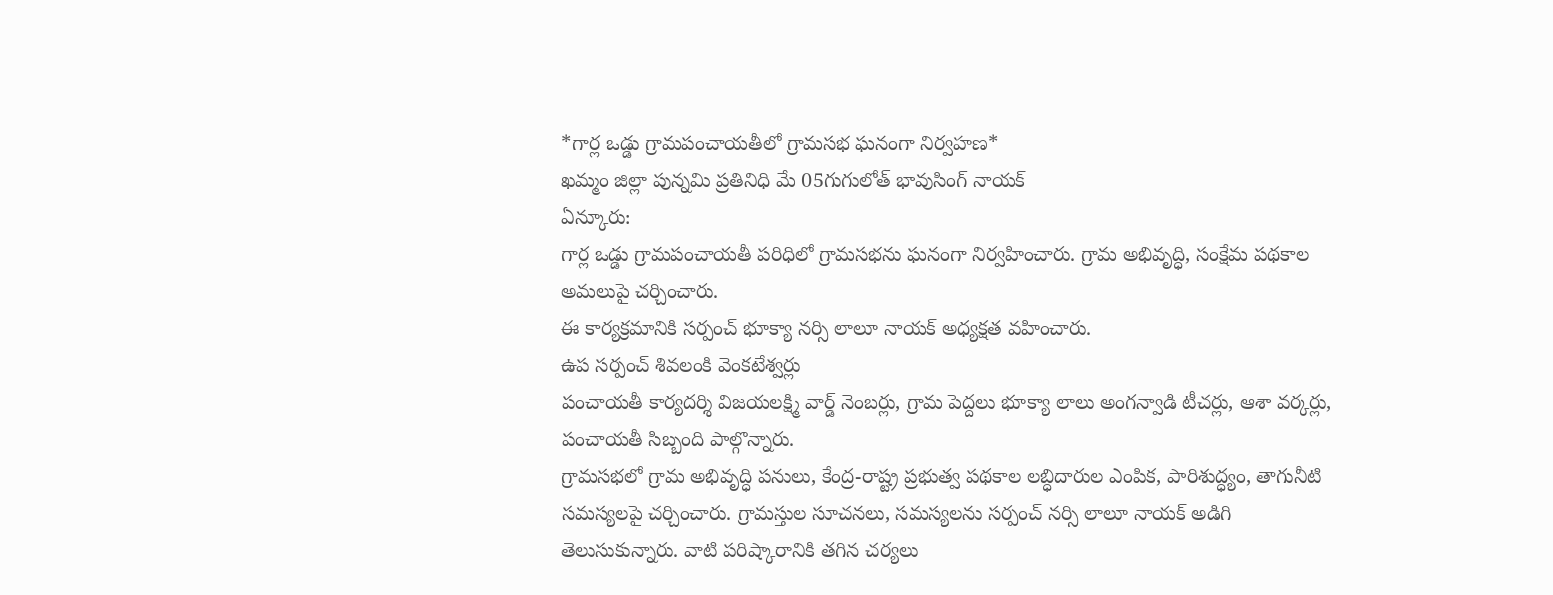*గార్ల ఒడ్డు గ్రామపంచాయతీలో గ్రామసభ ఘనంగా నిర్వహణ*
ఖమ్మం జిల్లా పున్నమి ప్రతినిధి మే 05గుగులోత్ భావుసింగ్ నాయక్
ఏన్కూరు:
గార్ల ఒడ్డు గ్రామపంచాయతీ పరిధిలో గ్రామసభను ఘనంగా నిర్వహించారు. గ్రామ అభివృద్ధి, సంక్షేమ పథకాల అమలుపై చర్చించారు.
ఈ కార్యక్రమానికి సర్పంచ్ భూక్యా నర్సి లాలూ నాయక్ అధ్యక్షత వహించారు.
ఉప సర్పంచ్ శివలంకి వెంకటేశ్వర్లు
పంచాయతీ కార్యదర్శి విజయలక్ష్మి వార్డ్ నెంబర్లు, గ్రామ పెద్దలు భూక్యా లాలు అంగన్వాడి టీచర్లు, ఆశా వర్కర్లు, పంచాయతీ సిబ్బంది పాల్గొన్నారు.
గ్రామసభలో గ్రామ అభివృద్ధి పనులు, కేంద్ర-రాష్ట్ర ప్రభుత్వ పథకాల లబ్ధిదారుల ఎంపిక, పారిశుద్ధ్యం, తాగునీటి సమస్యలపై చర్చించారు. గ్రామస్తుల సూచనలు, సమస్యలను సర్పంచ్ నర్సి లాలూ నాయక్ అడిగి తెలుసుకున్నారు. వాటి పరిష్కారానికి తగిన చర్యలు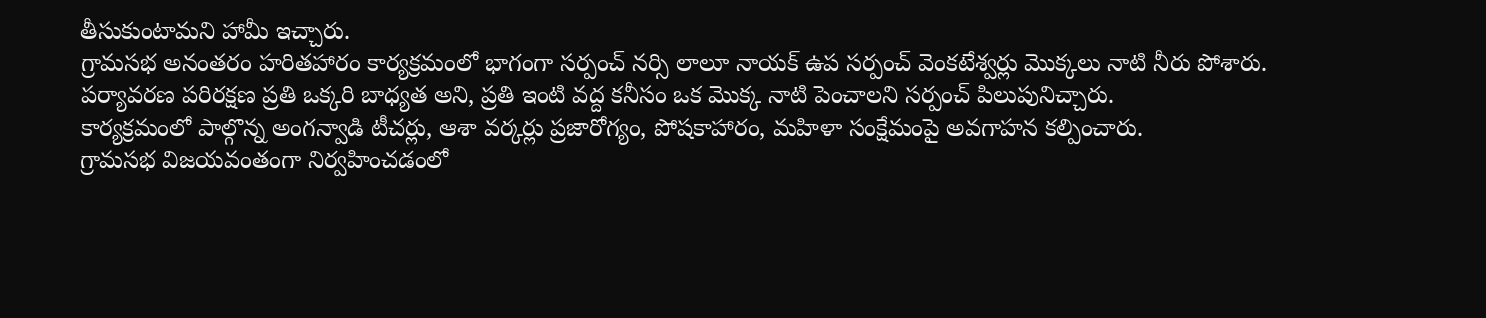తీసుకుంటామని హామీ ఇచ్చారు.
గ్రామసభ అనంతరం హరితహారం కార్యక్రమంలో భాగంగా సర్పంచ్ నర్సి లాలూ నాయక్ ఉప సర్పంచ్ వెంకటేశ్వర్లు మొక్కలు నాటి నీరు పోశారు. పర్యావరణ పరిరక్షణ ప్రతి ఒక్కరి బాధ్యత అని, ప్రతి ఇంటి వద్ద కనీసం ఒక మొక్క నాటి పెంచాలని సర్పంచ్ పిలుపునిచ్చారు.
కార్యక్రమంలో పాల్గొన్న అంగన్వాడి టీచర్లు, ఆశా వర్కర్లు ప్రజారోగ్యం, పోషకాహారం, మహిళా సంక్షేమంపై అవగాహన కల్పించారు.
గ్రామసభ విజయవంతంగా నిర్వహించడంలో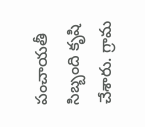పంచాయతీ సిబ్బంది కృషి చేశారు. గ్రామ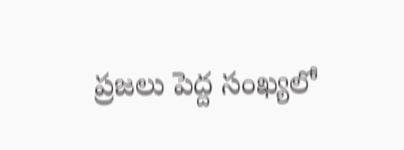ప్రజలు పెద్ద సంఖ్యలో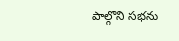పాల్గొని సభను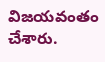విజయవంతం చేశారు.